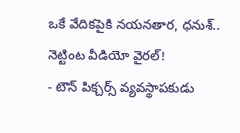ఒకే వేదికపైకి నయనతార, ధనుశ్.. నెట్టింట వీడియో వైరల్!
- టౌన్ పిక్చర్స్ వ్యవస్థాపకుడు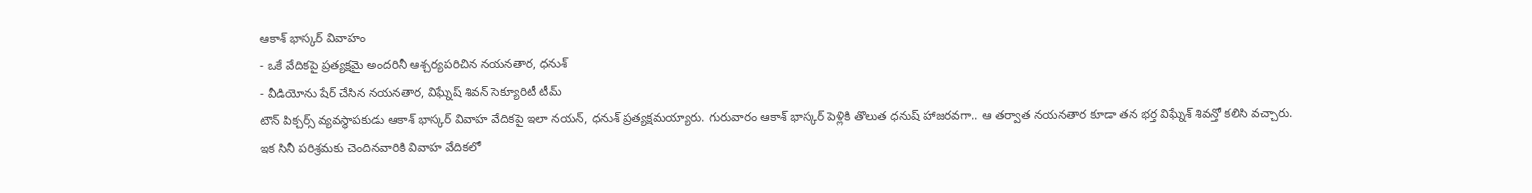ఆకాశ్ భాస్కర్ వివాహం
- ఒకే వేదికపై ప్రత్యక్షమై అందరినీ ఆశ్చర్యపరిచిన నయనతార, ధనుశ్
- వీడియోను షేర్ చేసిన నయనతార, విఘ్నేష్ శివన్ సెక్యూరిటీ టీమ్
టౌన్ పిక్చర్స్ వ్యవస్థాపకుడు ఆకాశ్ భాస్కర్ వివాహ వేదికపై ఇలా నయన్, ధనుశ్ ప్రత్యక్షమయ్యారు. గురువారం ఆకాశ్ భాస్కర్ పెళ్లికి తొలుత ధనుష్ హాజరవగా.. ఆ తర్వాత నయనతార కూడా తన భర్త విఘ్నేశ్ శివన్తో కలిసి వచ్చారు.
ఇక సినీ పరిశ్రమకు చెందినవారికి వివాహ వేదికలో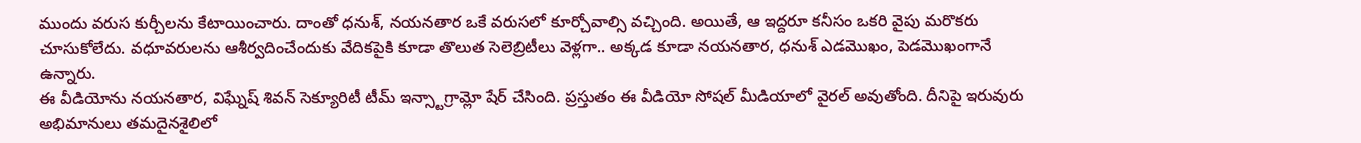ముందు వరుస కుర్చీలను కేటాయించారు. దాంతో ధనుశ్, నయనతార ఒకే వరుసలో కూర్చోవాల్సి వచ్చింది. అయితే, ఆ ఇద్దరూ కనీసం ఒకరి వైపు మరొకరు చూసుకోలేదు. వధూవరులను ఆశీర్వదించేందుకు వేదికపైకి కూడా తొలుత సెలెబ్రిటీలు వెళ్లగా.. అక్కడ కూడా నయనతార, ధనుశ్ ఎడమొఖం, పెడమొఖంగానే ఉన్నారు.
ఈ వీడియోను నయనతార, విఘ్నేష్ శివన్ సెక్యూరిటీ టీమ్ ఇన్స్టాగ్రామ్లో షేర్ చేసింది. ప్రస్తుతం ఈ వీడియో సోషల్ మీడియాలో వైరల్ అవుతోంది. దీనిపై ఇరువురు అభిమానులు తమదైనశైలిలో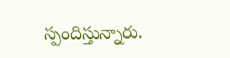స్పందిస్తున్నారు.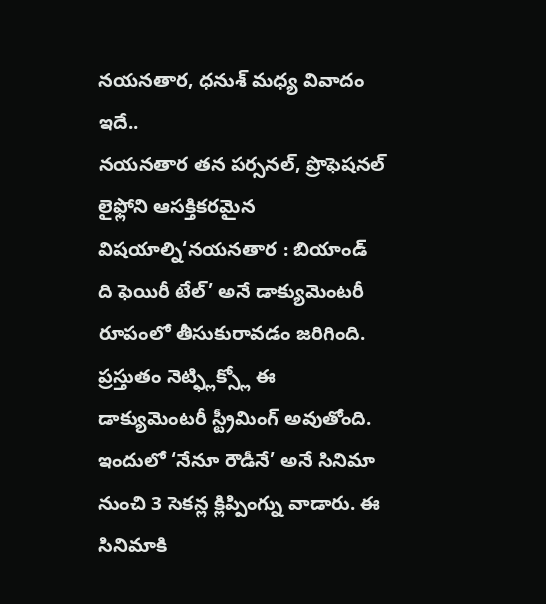నయనతార, ధనుశ్ మధ్య వివాదం ఇదే..
నయనతార తన పర్సనల్, ప్రొఫెషనల్ లైఫ్లోని ఆసక్తికరమైన విషయాల్ని‘నయనతార : బియాండ్ ది ఫెయిరీ టేల్’ అనే డాక్యుమెంటరీ రూపంలో తీసుకురావడం జరిగింది. ప్రస్తుతం నెట్ఫ్లిక్స్లో ఈ డాక్యుమెంటరీ స్ట్రీమింగ్ అవుతోంది. ఇందులో ‘నేనూ రౌడీనే’ అనే సినిమా నుంచి 3 సెకన్ల క్లిప్పింగ్ను వాడారు. ఈ సినిమాకి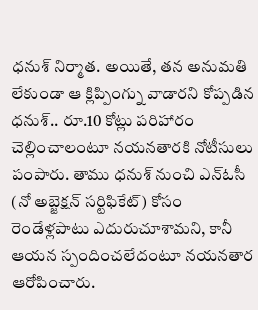ధనుశ్ నిర్మాత. అయితే, తన అనుమతి లేకుండా ఆ క్లిప్పింగ్ను వాడారని కోప్పడిన ధనుశ్.. రూ.10 కోట్లు పరిహారం చెల్లించాలంటూ నయనతారకి నోటీసులు పంపారు. తాము ధనుశ్ నుంచి ఎన్ఓసీ (నో అబ్జెక్షన్ సర్టిఫికేట్) కోసం రెండేళ్లపాటు ఎదురుచూశామని, కానీ ఆయన స్పందించలేదంటూ నయనతార ఆరోపించారు.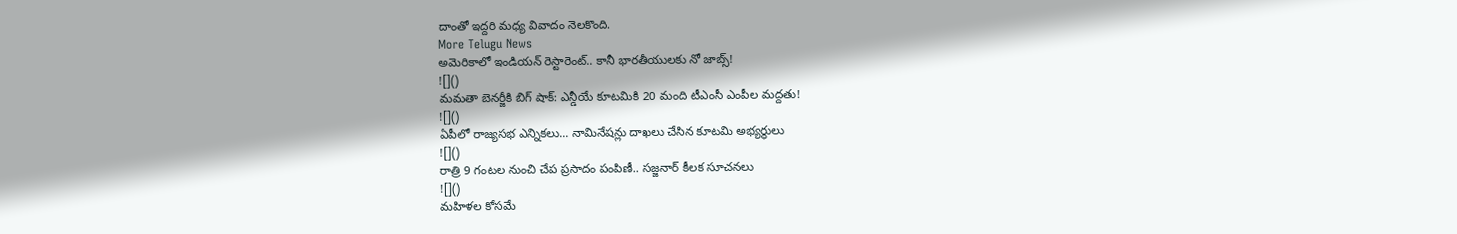దాంతో ఇద్దరి మధ్య వివాదం నెలకొంది.
More Telugu News
అమెరికాలో ఇండియన్ రెస్టారెంట్.. కానీ భారతీయులకు నో జాబ్స్!
![]()
మమతా బెనర్జీకి బిగ్ షాక్: ఎన్డీయే కూటమికి 20 మంది టీఎంసీ ఎంపీల మద్దతు!
![]()
ఏపీలో రాజ్యసభ ఎన్నికలు... నామినేషన్లు దాఖలు చేసిన కూటమి అభ్యర్థులు
![]()
రాత్రి 9 గంటల నుంచి చేప ప్రసాదం పంపిణీ.. సజ్జనార్ కీలక సూచనలు
![]()
మహిళల కోసమే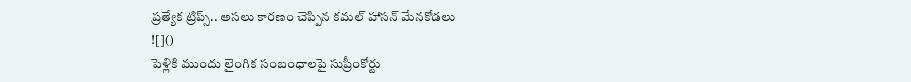ప్రత్యేక ట్రిప్స్.. అసలు కారణం చెప్పిన కమల్ హాసన్ మేనకోడలు
![]()
పెళ్లికి ముందు లైంగిక సంబంధాలపై సుప్రీంకోర్టు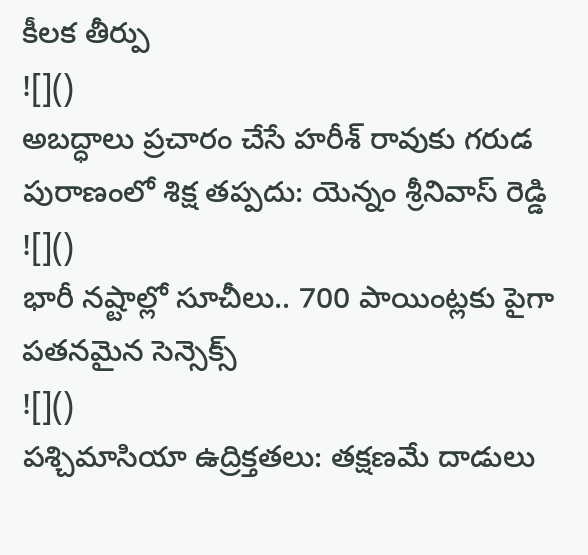కీలక తీర్పు
![]()
అబద్ధాలు ప్రచారం చేసే హరీశ్ రావుకు గరుడ పురాణంలో శిక్ష తప్పదు: యెన్నం శ్రీనివాస్ రెడ్డి
![]()
భారీ నష్టాల్లో సూచీలు.. 700 పాయింట్లకు పైగా పతనమైన సెన్సెక్స్
![]()
పశ్చిమాసియా ఉద్రిక్తతలు: తక్షణమే దాడులు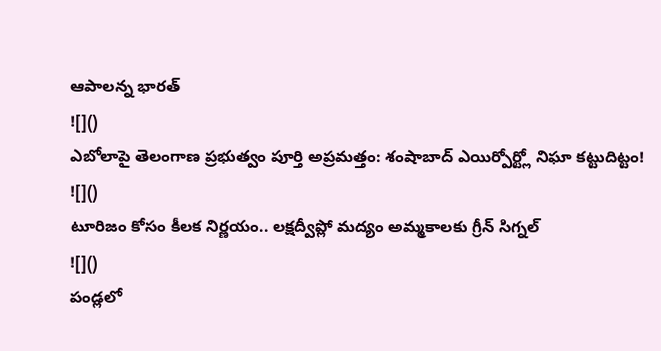ఆపాలన్న భారత్
![]()
ఎబోలాపై తెలంగాణ ప్రభుత్వం పూర్తి అప్రమత్తం: శంషాబాద్ ఎయిర్పోర్ట్లో నిఘా కట్టుదిట్టం!
![]()
టూరిజం కోసం కీలక నిర్ణయం.. లక్షద్వీప్లో మద్యం అమ్మకాలకు గ్రీన్ సిగ్నల్
![]()
పండ్లలో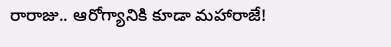రారాజు.. ఆరోగ్యానికి కూడా మహారాజే!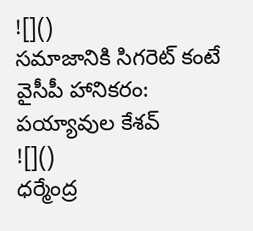![]()
సమాజానికి సిగరెట్ కంటే వైసీపీ హానికరం: పయ్యావుల కేశవ్
![]()
ధర్మేంద్ర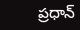ప్రధాన్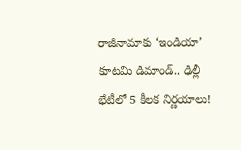రాజీనామాకు ‘ఇండియా’ కూటమి డిమాండ్.. ఢిల్లీ భేటీలో 5 కీలక నిర్ణయాలు!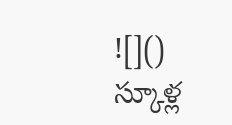![]()
స్కూళ్ల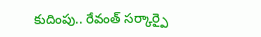కుదింపు.. రేవంత్ సర్కార్పై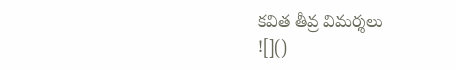కవిత తీవ్ర విమర్శలు
![]()